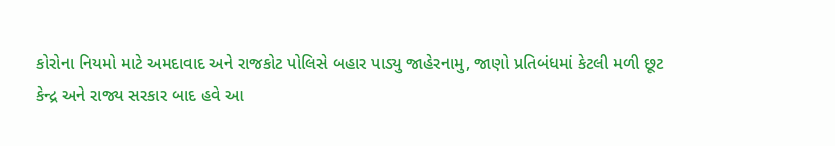કોરોના નિયમો માટે અમદાવાદ અને રાજકોટ પોલિસે બહાર પાડ્યુ જાહેરનામુ, જાણો પ્રતિબંધમાં કેટલી મળી છૂટ
કેન્દ્ર અને રાજ્ય સરકાર બાદ હવે આ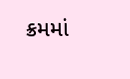ક્રમમાં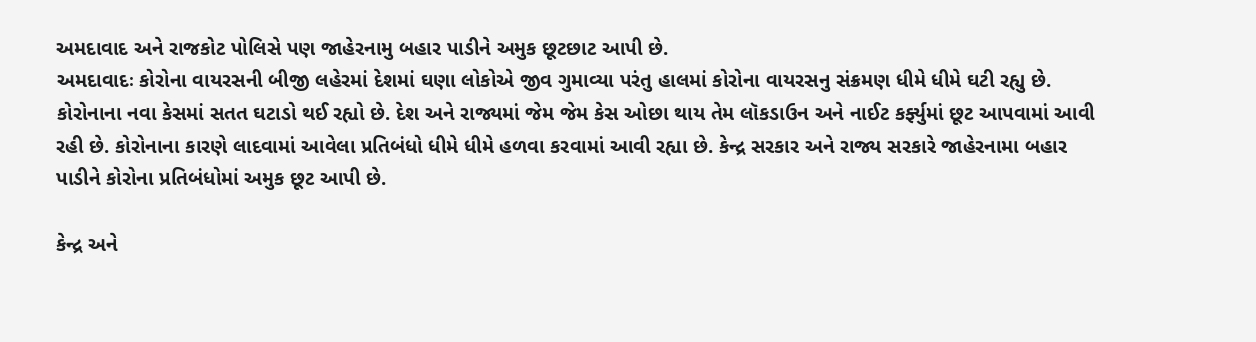અમદાવાદ અને રાજકોટ પોલિસે પણ જાહેરનામુ બહાર પાડીને અમુક છૂટછાટ આપી છે.
અમદાવાદઃ કોરોના વાયરસની બીજી લહેરમાં દેશમાં ઘણા લોકોએ જીવ ગુમાવ્યા પરંતુ હાલમાં કોરોના વાયરસનુ સંક્રમણ ધીમે ધીમે ઘટી રહ્યુ છે. કોરોનાના નવા કેસમાં સતત ઘટાડો થઈ રહ્યો છે. દેશ અને રાજ્યમાં જેમ જેમ કેસ ઓછા થાય તેમ લૉકડાઉન અને નાઈટ કર્ફ્યુમાં છૂટ આપવામાં આવી રહી છે. કોરોનાના કારણે લાદવામાં આવેલા પ્રતિબંધો ધીમે ધીમે હળવા કરવામાં આવી રહ્યા છે. કેન્દ્ર સરકાર અને રાજ્ય સરકારે જાહેરનામા બહાર પાડીને કોરોના પ્રતિબંધોમાં અમુક છૂટ આપી છે.

કેન્દ્ર અને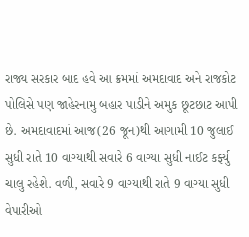રાજ્ય સરકાર બાદ હવે આ ક્રમમાં અમદાવાદ અને રાજકોટ પોલિસે પણ જાહેરનામુ બહાર પાડીને અમુક છૂટછાટ આપી છે. અમદાવાદમાં આજ(26 જૂન)થી આગામી 10 જુલાઈ સુધી રાતે 10 વાગ્યાથી સવારે 6 વાગ્યા સુધી નાઈટ કર્ફ્યુ ચાલુ રહેશે. વળી, સવારે 9 વાગ્યાથી રાતે 9 વાગ્યા સુધી વેપારીઓ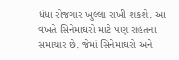ધંધા રોજગાર ખુલ્લા રાખી શકશે. આ વખતે સિનેમાઘરો માટે પણ રાહતના સમાચાર છે. જેમાં સિનેમાઘરો અને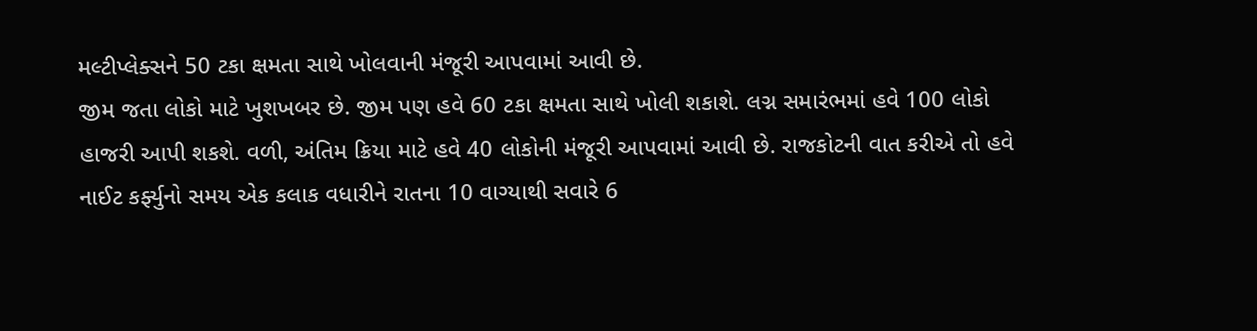મલ્ટીપ્લેક્સને 50 ટકા ક્ષમતા સાથે ખોલવાની મંજૂરી આપવામાં આવી છે.
જીમ જતા લોકો માટે ખુશખબર છે. જીમ પણ હવે 60 ટકા ક્ષમતા સાથે ખોલી શકાશે. લગ્ન સમારંભમાં હવે 100 લોકો હાજરી આપી શકશે. વળી, અંતિમ ક્રિયા માટે હવે 40 લોકોની મંજૂરી આપવામાં આવી છે. રાજકોટની વાત કરીએ તો હવે નાઈટ કર્ફ્યુનો સમય એક કલાક વધારીને રાતના 10 વાગ્યાથી સવારે 6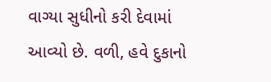વાગ્યા સુધીનો કરી દેવામાં આવ્યો છે. વળી, હવે દુકાનો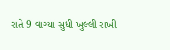રાતે 9 વાગ્યા સુધી ખુલ્લી રાખી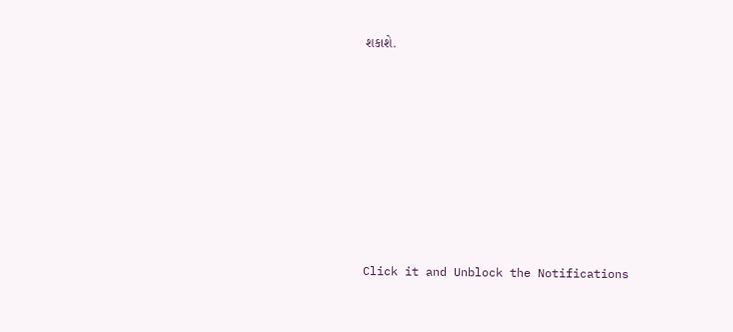શકાશે.












Click it and Unblock the Notifications